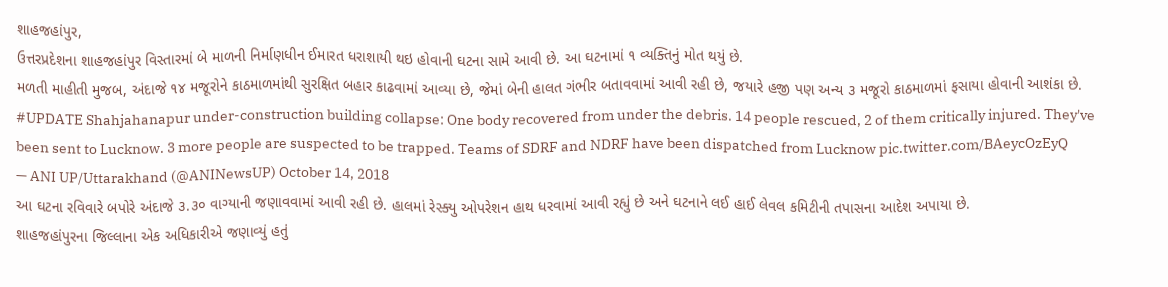શાહજહાંપુર,
ઉત્તરપ્રદેશના શાહજહાંપુર વિસ્તારમાં બે માળની નિર્માણધીન ઈમારત ધરાશાયી થઇ હોવાની ઘટના સામે આવી છે. આ ઘટનામાં ૧ વ્યક્તિનું મોત થયું છે.
મળતી માહીતી મુજબ, અંદાજે ૧૪ મજૂરોને કાઠમાળમાંથી સુરક્ષિત બહાર કાઢવામાં આવ્યા છે, જેમાં બેની હાલત ગંભીર બતાવવામાં આવી રહી છે, જયારે હજી પણ અન્ય ૩ મજૂરો કાઠમાળમાં ફસાયા હોવાની આશંકા છે.
#UPDATE Shahjahanapur under-construction building collapse: One body recovered from under the debris. 14 people rescued, 2 of them critically injured. They've been sent to Lucknow. 3 more people are suspected to be trapped. Teams of SDRF and NDRF have been dispatched from Lucknow pic.twitter.com/BAeycOzEyQ
— ANI UP/Uttarakhand (@ANINewsUP) October 14, 2018
આ ઘટના રવિવારે બપોરે અંદાજે ૩.૩૦ વાગ્યાની જણાવવામાં આવી રહી છે. હાલમાં રેસ્ક્યુ ઓપરેશન હાથ ધરવામાં આવી રહ્યું છે અને ઘટનાને લઈ હાઈ લેવલ કમિટીની તપાસના આદેશ અપાયા છે.
શાહજહાંપુરના જિલ્લાના એક અધિકારીએ જણાવ્યું હતું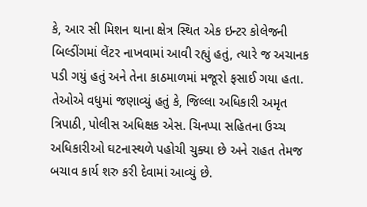કે, આર સી મિશન થાના ક્ષેત્ર સ્થિત એક ઇન્ટર કોલેજની બિલ્ડીંગમાં લેંટર નાખવામાં આવી રહ્યું હતું, ત્યારે જ અચાનક પડી ગયું હતું અને તેના કાઠમાળમાં મજૂરો ફસાઈ ગયા હતા.
તેઓએ વધુમાં જણાવ્યું હતું કે, જિલ્લા અધિકારી અમૃત ત્રિપાઠી, પોલીસ અધિક્ષક એસ. ચિનપ્પા સહિતના ઉચ્ચ અધિકારીઓ ઘટનાસ્થળે પહોચી ચુક્યા છે અને રાહત તેમજ બચાવ કાર્ય શરુ કરી દેવામાં આવ્યું છે.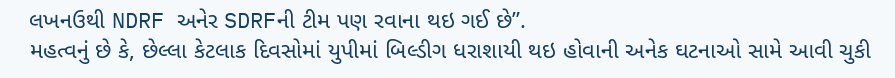લખનઉથી NDRF અનેર SDRFની ટીમ પણ રવાના થઇ ગઈ છે”.
મહત્વનું છે કે, છેલ્લા કેટલાક દિવસોમાં યુપીમાં બિલ્ડીગ ધરાશાયી થઇ હોવાની અનેક ઘટનાઓ સામે આવી ચુકી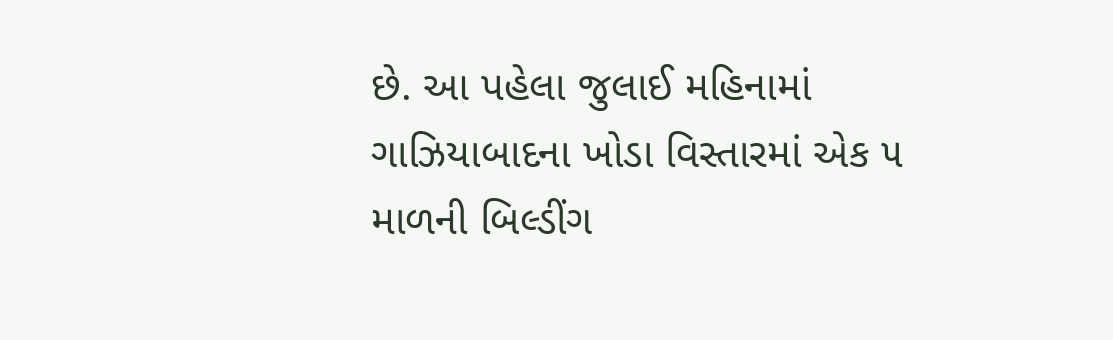છે. આ પહેલા જુલાઈ મહિનામાં ગાઝિયાબાદના ખોડા વિસ્તારમાં એક ૫ માળની બિલ્ડીંગ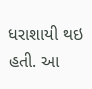ધરાશાયી થઇ હતી. આ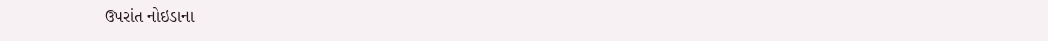ઉપરાંત નોઇડાના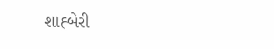શાહ્બેરી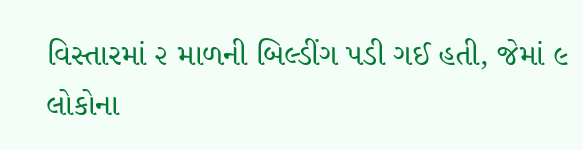વિસ્તારમાં ૨ માળની બિલ્ડીંગ પડી ગઈ હતી, જેમાં ૯ લોકોના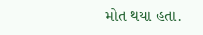મોત થયા હતા.